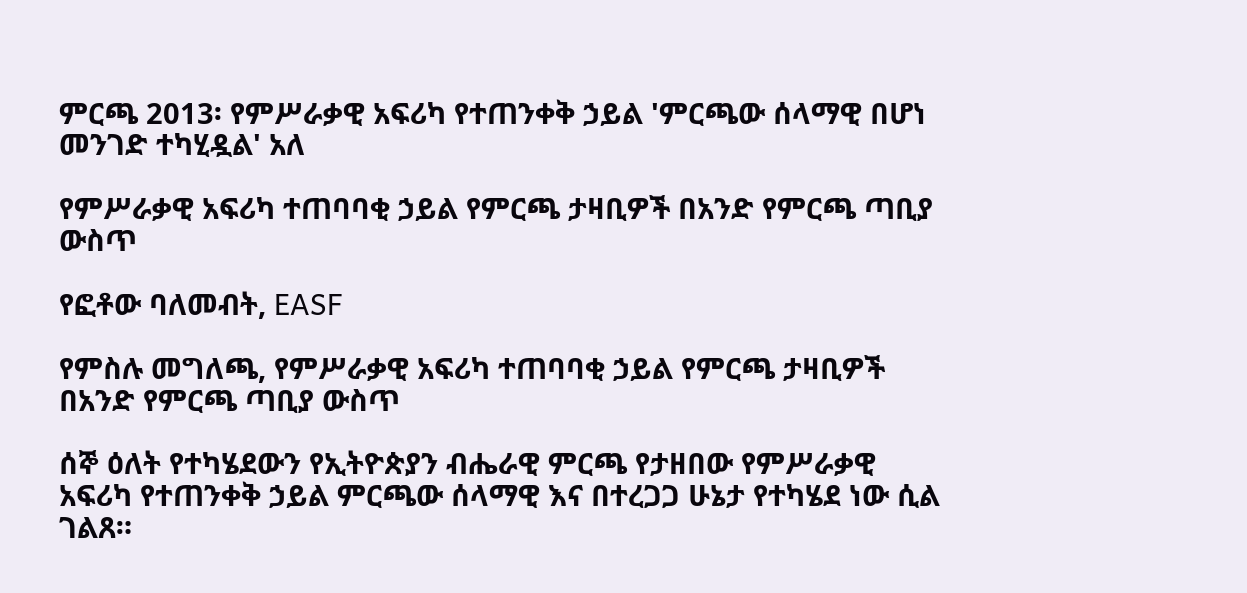ምርጫ 2013፡ የምሥራቃዊ አፍሪካ የተጠንቀቅ ኃይል 'ምርጫው ሰላማዊ በሆነ መንገድ ተካሂዷል' አለ

የምሥራቃዊ አፍሪካ ተጠባባቂ ኃይል የምርጫ ታዛቢዎች በአንድ የምርጫ ጣቢያ ውስጥ

የፎቶው ባለመብት, EASF

የምስሉ መግለጫ, የምሥራቃዊ አፍሪካ ተጠባባቂ ኃይል የምርጫ ታዛቢዎች በአንድ የምርጫ ጣቢያ ውስጥ

ሰኞ ዕለት የተካሄደውን የኢትዮጵያን ብሔራዊ ምርጫ የታዘበው የምሥራቃዊ አፍሪካ የተጠንቀቅ ኃይል ምርጫው ሰላማዊ እና በተረጋጋ ሁኔታ የተካሄደ ነው ሲል ገልጸ።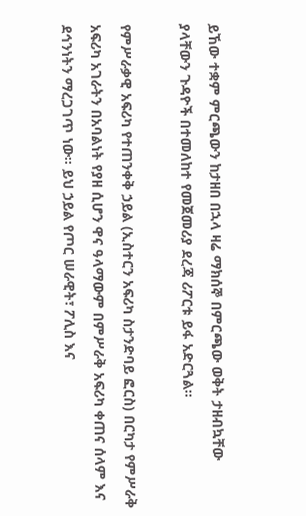ይኸው ተቋም ምርጫውን ከታዘበ በኋላ ዛሬ ማክሰኞ በምርጫው ወቅት ታዘብኳቸው ያላቸውን ጉዳዮች በተመለከተ የመጀመሪያ ደረጃ ሪፖርቱ ይፋ አድርጓል።

የምሥራቃዊ አፍሪካ የተጠንቀቅ ኃይል (ኢስተርን አፍሪካ ስታንድባይ ፎርስ) በርካታ የምሥራቅ አፍሪካ አገራትን በአባልነት የያዘ ሲሆን ዋና ዓላማውም በምሥራቅ አፍሪካ ቀጠና ሰላም እና ደኅንነትን ማረጋገጥ ነው። ይህ ኃይል የጦር ሠራዊት፣ ፖሊስ እና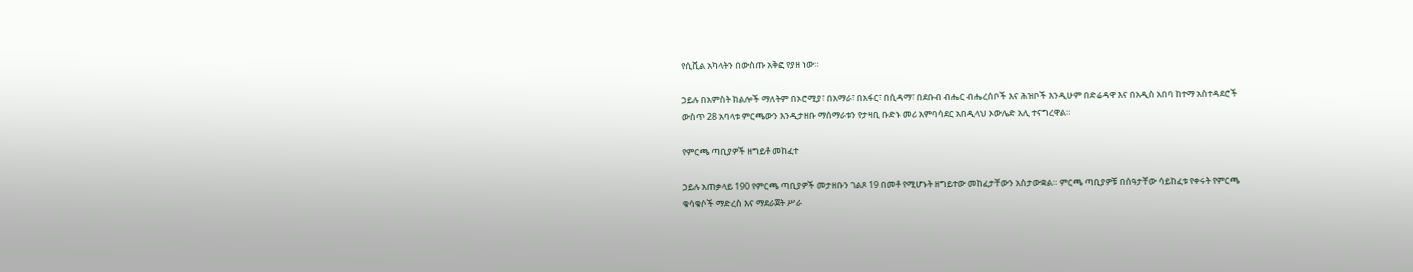የሲቪል አካላትን በውስጡ አቅፎ የያዘ ነው።

ኃይሉ በአምስት ክልሎች ማለትም በኦሮሚያ፣ በአማራ፣ በአፋር፣ በሲዳማ፣ በደቡብ ብሔር ብሔረሰቦች እና ሕዝቦች እንዲሁም በድሬዳዋ እና በአዲስ አበባ ከተማ አስተዳደሮች ውስጥ 28 አባላቱ ምርጫውን እንዲታዘቡ ማሰማራቱን የታዛቢ ቡድኑ መሪ አምባሳደር አበዲላህ ኦውሌድ አሊ ተናግረዋል።

የምርጫ ጣቢያዎች ዘግይቶ መከፈተ

ኃይሉ አጠቃላይ 190 የምርጫ ጣቢያዎች መታዘቡን ገልጾ 19 በመቶ የሚሆኑት ዘግይተው መከፈታቸውን አስታውቋል። ምርጫ ጣቢያዎቹ በሰዓታቸው ሳይከፈቱ የቀሩት የምርጫ ቁሳቁሶች ማድረስ እና ማደራጀት ሥራ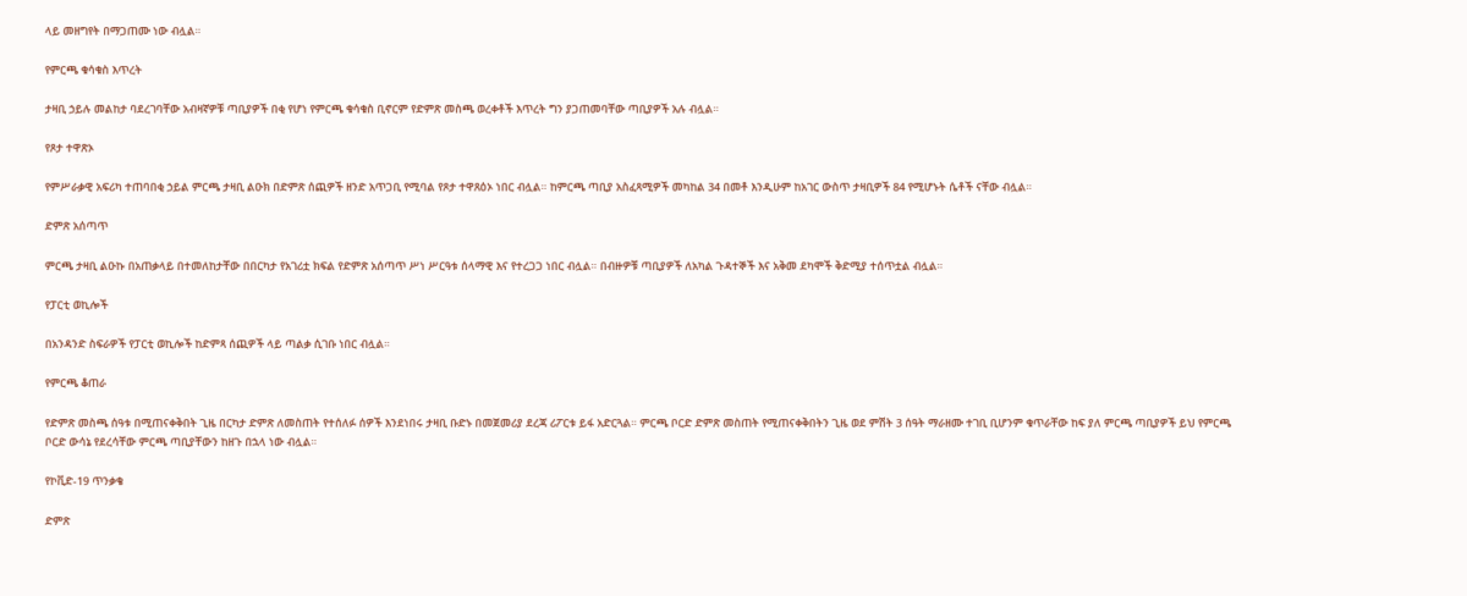ላይ መዘግየት በማጋጠሙ ነው ብሏል።

የምርጫ ቁሳቁስ እጥረት

ታዛቢ ኃይሉ መልከታ ባደረገባቸው አብዛኛዎቹ ጣቢያዎች በቂ የሆነ የምርጫ ቁሳቁስ ቢኖርም የድምጽ መስጫ ወረቀቶች እጥረት ግን ያጋጠመባቸው ጣቢያዎች አሉ ብሏል።

የጾታ ተዋጽኦ

የምሥራቃዊ አፍሪካ ተጠባበቂ ኃይል ምርጫ ታዛቢ ልዑክ በድምጽ ሰጪዎች ዘንድ አጥጋቢ የሚባል የጾታ ተዋጸዕኦ ነበር ብሏል። ከምርጫ ጣቢያ አስፈጻሚዎች መካከል 34 በመቶ እንዲሁም ከአገር ውስጥ ታዛቢዎች 84 የሚሆኑት ሴቶች ናቸው ብሏል።

ድምጽ አሰጣጥ

ምርጫ ታዛቢ ልዑኩ በአጠቃላይ በተመለከታቸው በበርካታ የአገሪቷ ክፍል የድምጽ አሰጣጥ ሥነ ሥርዓቱ ሰላማዊ እና የተረጋጋ ነበር ብሏል። በብዙዎቹ ጣቢያዎች ለአካል ጉዳተኞች እና አቅመ ደካሞች ቅድሚያ ተሰጥቷል ብሏል።

የፓርቲ ወኪሎች

በአንዳንድ ስፍራዎች የፓርቲ ወኪሎች ከድምጻ ሰጪዎች ላይ ጣልቃ ሲገቡ ነበር ብሏል።

የምርጫ ቆጠራ

የድምጽ መስጫ ሰዓቱ በሚጠናቀቅበት ጊዜ በርካታ ድምጽ ለመስጠት የተሰለፉ ሰዎች እንደነበሩ ታዛቢ ቡድኑ በመጀመሪያ ደረጃ ሪፖርቱ ይፋ አድርጓል። ምርጫ ቦርድ ድምጽ መስጠት የሚጠናቀቅበትን ጊዜ ወደ ምሽት 3 ሰዓት ማራዘሙ ተገቢ ቢሆንም ቁጥራቸው ከፍ ያለ ምርጫ ጣቢያዎች ይህ የምርጫ ቦርድ ውሳኔ የደረሳቸው ምርጫ ጣቢያቸውን ከዘጉ በኋላ ነው ብሏል።

የኮቪድ-19 ጥንቃቄ

ድምጽ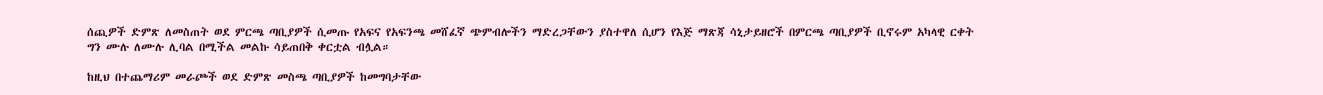ሰጪዎች ድምጽ ለመስጠት ወደ ምርጫ ጣቢያዎች ሲመጡ የአፍና የአፍንጫ መሸፈኛ ጭምብሎችን ማድረጋቸውን ያስተዋለ ሲሆን የእጅ ማጽጃ ሳኒታይዘሮች በምርጫ ጣቢያዎች ቢኖሩም አካላዊ ርቀት ግን ሙሉ ለሙሉ ሊባል በሚችል መልኩ ሳይጠበቅ ቀርቷል ብሏል።

ከዚህ በተጨማሪም መራጮች ወደ ድምጽ መስጫ ጣቢያዎች ከመግባታቸው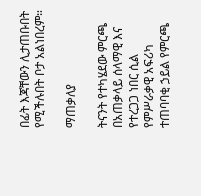በፊት እጃቸውን ሊታጠቡበት የሚችሉበት ቦታ አልነበረም።

ማጠቃለያ

ትናንት የተካሄደው ምርጫ በአጠቃላይ ሰላማዊ እና የተረጋጋ ነበር ሲል የምሥራቃዊ አፍሪካ ተጠባባቂ ኃይል የምርጫ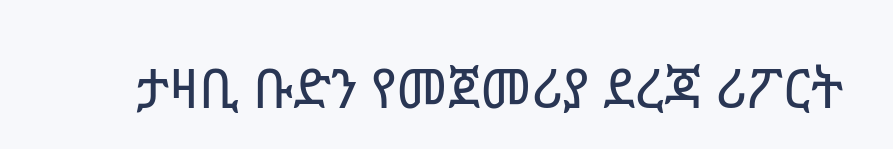ታዛቢ ቡድን የመጀመሪያ ደረጃ ሪፖርት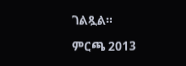ገልጿል።

ምርጫ 2013